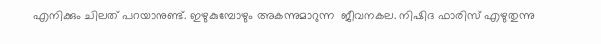എനിക്കും ചിലത് പറയാനുണ്ട്. ഇഴുകുമ്പോഴും അകന്നുമാറുന്ന  ജീവനകല. നിഷിദ ഫാരിസ് എഴുതുന്നു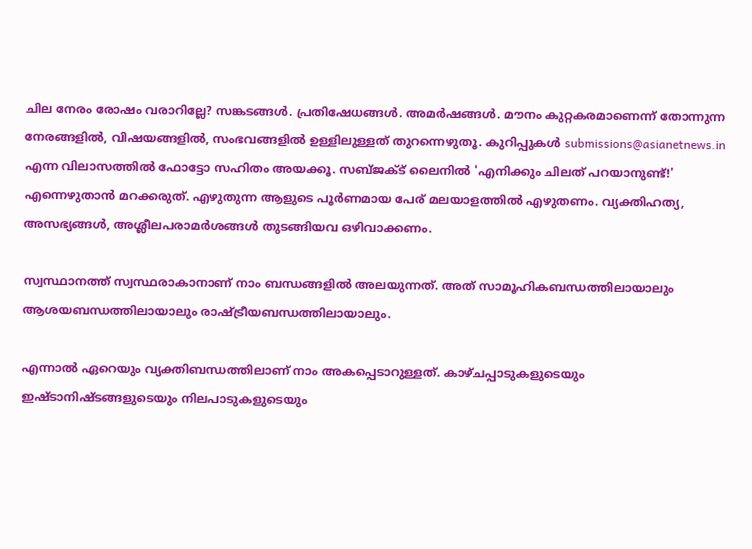ചില നേരം രോഷം വരാറില്ലേ? സങ്കടങ്ങള്‍. പ്രതിഷേധങ്ങള്‍. അമര്‍ഷങ്ങള്‍. മൗനം കുറ്റകരമാണെന്ന് തോന്നുന്ന നേരങ്ങളില്‍, വിഷയങ്ങളില്‍, സംഭവങ്ങളില്‍ ഉള്ളിലുള്ളത് തുറന്നെഴുതൂ. കുറിപ്പുകള്‍ submissions@asianetnews.in എന്ന വിലാസത്തില്‍ ഫോട്ടോ സഹിതം അയക്കൂ. സബ്ജക്ട് ലൈനില്‍ 'എനിക്കും ചിലത് പറയാനുണ്ട്!' എന്നെഴുതാന്‍ മറക്കരുത്. എഴുതുന്ന ആളുടെ പൂര്‍ണമായ പേര് മലയാളത്തില്‍ എഴുതണം. വ്യക്തിഹത്യ, അസഭ്യങ്ങള്‍, അശ്ലീലപരാമര്‍ശങ്ങള്‍ തുടങ്ങിയവ ഒഴിവാക്കണം.

സ്വസ്ഥാനത്ത് സ്വസ്ഥരാകാനാണ് നാം ബന്ധങ്ങളില്‍ അലയുന്നത്. അത് സാമൂഹികബന്ധത്തിലായാലും ആശയബന്ധത്തിലായാലും രാഷ്ട്രീയബന്ധത്തിലായാലും.

എന്നാല്‍ ഏറെയും വ്യക്തിബന്ധത്തിലാണ് നാം അകപ്പെടാറുള്ളത്. കാഴ്ചപ്പാടുകളുടെയും ഇഷ്ടാനിഷ്ടങ്ങളുടെയും നിലപാടുകളുടെയും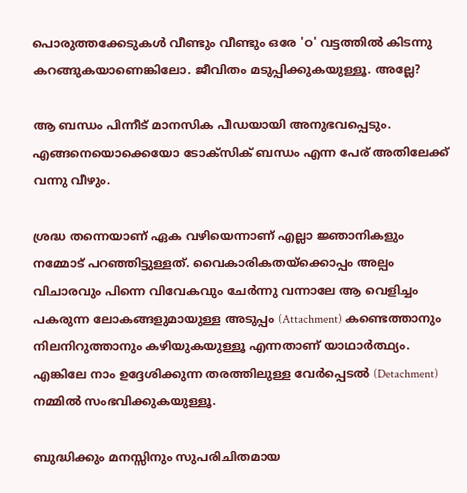പൊരുത്തക്കേടുകള്‍ വീണ്ടും വീണ്ടും ഒരേ 'ഠ' വട്ടത്തില്‍ കിടന്നു കറങ്ങുകയാണെങ്കിലോ. ജീവിതം മടുപ്പിക്കുകയുള്ളൂ. അല്ലേ?

ആ ബന്ധം പിന്നീട് മാനസിക പീഡയായി അനുഭവപ്പെടും. എങ്ങനെയൊക്കെയോ ടോക്‌സിക് ബന്ധം എന്ന പേര് അതിലേക്ക് വന്നു വീഴും.

ശ്രദ്ധ തന്നെയാണ് ഏക വഴിയെന്നാണ് എല്ലാ ജ്ഞാനികളും നമ്മോട് പറഞ്ഞിട്ടുള്ളത്. വൈകാരികതയ്‌ക്കൊപ്പം അല്പം വിചാരവും പിന്നെ വിവേകവും ചേര്‍ന്നു വന്നാലേ ആ വെളിച്ചം പകരുന്ന ലോകങ്ങളുമായുള്ള അടുപ്പം (Attachment) കണ്ടെത്താനും നിലനിറുത്താനും കഴിയുകയുള്ളൂ എന്നതാണ് യാഥാര്‍ത്ഥ്യം. എങ്കിലേ നാം ഉദ്ദേശിക്കുന്ന തരത്തിലുള്ള വേര്‍പ്പെടല്‍ (Detachment) നമ്മില്‍ സംഭവിക്കുകയുള്ളൂ.

ബുദ്ധിക്കും മനസ്സിനും സുപരിചിതമായ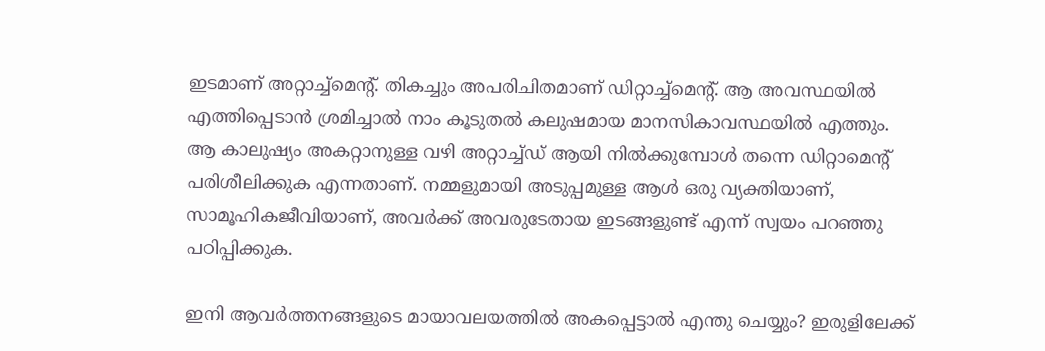ഇടമാണ് അറ്റാച്ച്‌മെന്റ്. തികച്ചും അപരിചിതമാണ് ഡിറ്റാച്ച്‌മെന്റ്. ആ അവസ്ഥയില്‍ എത്തിപ്പെടാന്‍ ശ്രമിച്ചാല്‍ നാം കൂടുതല്‍ കലുഷമായ മാനസികാവസ്ഥയില്‍ എത്തും.
ആ കാലുഷ്യം അകറ്റാനുള്ള വഴി അറ്റാച്ച്ഡ് ആയി നില്‍ക്കുമ്പോള്‍ തന്നെ ഡിറ്റാമെന്റ് പരിശീലിക്കുക എന്നതാണ്. നമ്മളുമായി അടുപ്പമുള്ള ആള്‍ ഒരു വ്യക്തിയാണ്, സാമൂഹികജീവിയാണ്, അവര്‍ക്ക് അവരുടേതായ ഇടങ്ങളുണ്ട് എന്ന് സ്വയം പറഞ്ഞു പഠിപ്പിക്കുക.

ഇനി ആവര്‍ത്തനങ്ങളുടെ മായാവലയത്തില്‍ അകപ്പെട്ടാല്‍ എന്തു ചെയ്യും? ഇരുളിലേക്ക്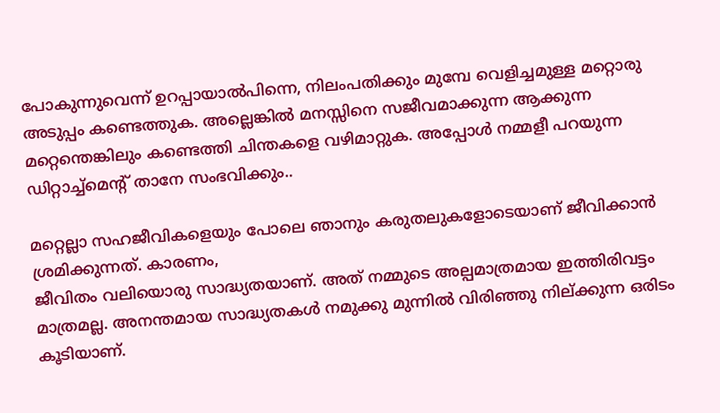പോകുന്നുവെന്ന് ഉറപ്പായാല്‍പിന്നെ, നിലംപതിക്കും മുമ്പേ വെളിച്ചമുള്ള മറ്റൊരു അടുപ്പം കണ്ടെത്തുക. അല്ലെങ്കില്‍ മനസ്സിനെ സജീവമാക്കുന്ന ആക്കുന്ന മറ്റെന്തെങ്കിലും കണ്ടെത്തി ചിന്തകളെ വഴിമാറ്റുക. അപ്പോള്‍ നമ്മളീ പറയുന്ന ഡിറ്റാച്ച്‌മെന്റ് താനേ സംഭവിക്കും..

മറ്റെല്ലാ സഹജീവികളെയും പോലെ ഞാനും കരുതലുകളോടെയാണ് ജീവിക്കാന്‍ ശ്രമിക്കുന്നത്. കാരണം,
ജീവിതം വലിയൊരു സാദ്ധ്യതയാണ്. അത് നമ്മുടെ അല്പമാത്രമായ ഇത്തിരിവട്ടം മാത്രമല്ല. അനന്തമായ സാദ്ധ്യതകള്‍ നമുക്കു മുന്നില്‍ വിരിഞ്ഞു നില്ക്കുന്ന ഒരിടം കൂടിയാണ്.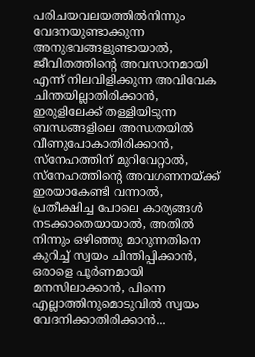പരിചയവലയത്തില്‍നിന്നും വേദനയുണ്ടാക്കുന്ന അനുഭവങ്ങളുണ്ടായാല്‍, ജീവിതത്തിന്റെ അവസാനമായി എന്ന് നിലവിളിക്കുന്ന അവിവേക ചിന്തയില്ലാതിരിക്കാന്‍, ഇരുളിലേക്ക് തള്ളിയിടുന്ന ബന്ധങ്ങളിലെ അന്ധതയില്‍ വീണുപോകാതിരിക്കാന്‍, സ്‌നേഹത്തിന് മുറിവേറ്റാല്‍, സ്‌നേഹത്തിന്റെ അവഗണനയ്ക്ക് ഇരയാകേണ്ടി വന്നാല്‍, പ്രതീക്ഷിച്ച പോലെ കാര്യങ്ങള്‍ നടക്കാതെയായാല്‍, അതില്‍ നിന്നും ഒഴിഞ്ഞു മാറുന്നതിനെ കുറിച്ച് സ്വയം ചിന്തിപ്പിക്കാന്‍, ഒരാളെ പൂര്‍ണമായി മനസിലാക്കാന്‍, പിന്നെ എല്ലാത്തിനുമൊടുവില്‍ സ്വയം വേദനിക്കാതിരിക്കാന്‍...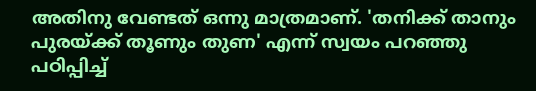അതിനു വേണ്ടത് ഒന്നു മാത്രമാണ്. 'തനിക്ക് താനും പുരയ്ക്ക് തൂണും തുണ' എന്ന് സ്വയം പറഞ്ഞു പഠിപ്പിച്ച്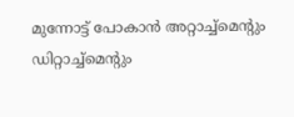മുന്നോട്ട് പോകാന്‍ അറ്റാച്ച്‌മെന്റും ഡിറ്റാച്ച്‌മെന്റും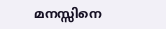മനസ്സിനെ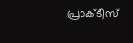പ്രാക്ടീസ്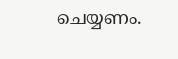ചെയ്യണം.